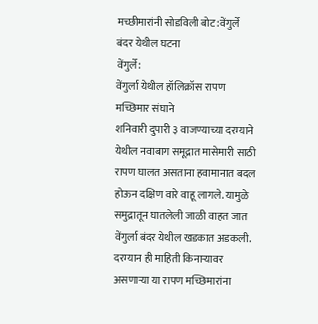मच्छीमारांनी सोडविली बोट:वेंगुर्ले बंदर येथील घटना
वेंगुर्ले:
वेंगुर्ला येथील हॉलिक्रॉस रापण मच्छिमार संघाने
शनिवारी दुपारी ३ वाजण्याच्या दरम्याने येथील नवाबाग समूद्रात मासेमारी साठी रापण घालत असताना हवामानात बदल होऊन दक्षिण वारे वाहू लागले. यामुळे समुद्रातून घातलेली जाळी वाहत जात वेंगुर्ला बंदर येथील खडकात अडकली. दरम्यान ही माहिती किनाऱ्यावर असणाऱ्या या रापण मच्छिमारांना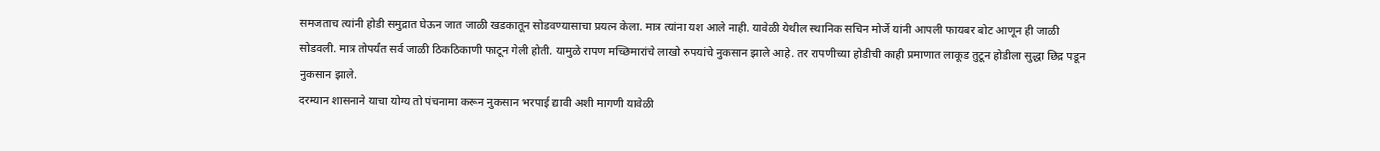समजताच त्यांनी होडी समुद्रात घेऊन जात जाळी खडकातून सोडवण्यासाचा प्रयत्न केला. मात्र त्यांना यश आले नाही. यावेळी येथील स्थानिक सचिन मोर्जे यांनी आपली फायबर बोट आणून ही जाळी सोडवली. मात्र तोपर्यंत सर्व जाळी ठिकठिकाणी फाटून गेली होती. यामुळे रापण मच्छिमारांचे लाखो रुपयांचे नुकसान झाले आहे. तर रापणीच्या होडीची काही प्रमाणात लाकूड तुटून होडीला सुद्धा छिद्र पडून नुकसान झाले.
दरम्यान शासनाने याचा योग्य तो पंचनामा करून नुकसान भरपाई द्यावी अशी मागणी यावेळी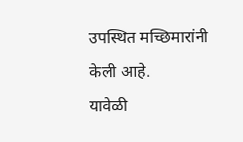उपस्थित मच्छिमारांनी केली आहे.
यावेळी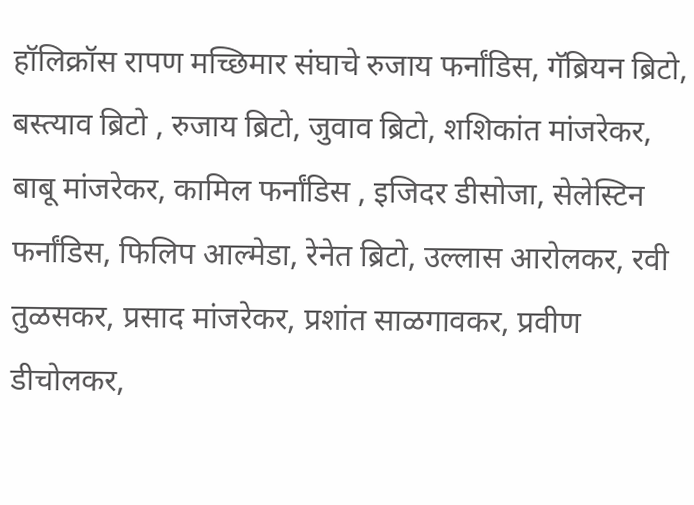हॉलिक्रॉस रापण मच्छिमार संघाचे रुजाय फर्नांडिस, गॅब्रियन ब्रिटो, बस्त्याव ब्रिटो , रुजाय ब्रिटो, जुवाव ब्रिटो, शशिकांत मांजरेकर, बाबू मांजरेकर, कामिल फर्नांडिस , इजिदर डीसोजा, सेलेस्टिन फर्नांडिस, फिलिप आल्मेडा, रेनेत ब्रिटो, उल्लास आरोलकर, रवी तुळसकर, प्रसाद मांजरेकर, प्रशांत साळगावकर, प्रवीण डीचोलकर,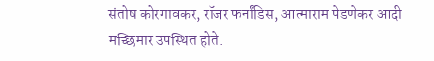संतोष कोरगावकर, रॉजर फर्नांडिस, आत्माराम पेडणेकर आदी मच्छिमार उपस्थित होते.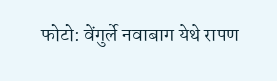फोटो: वेंगुर्ले नवाबाग येथे रापण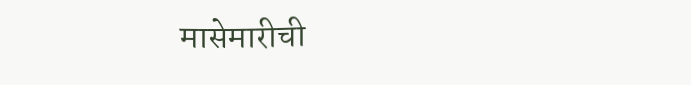मासेमारीची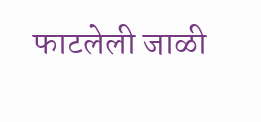फाटलेली जाळी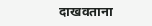दाखवताना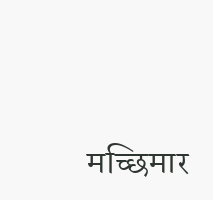मच्छिमार